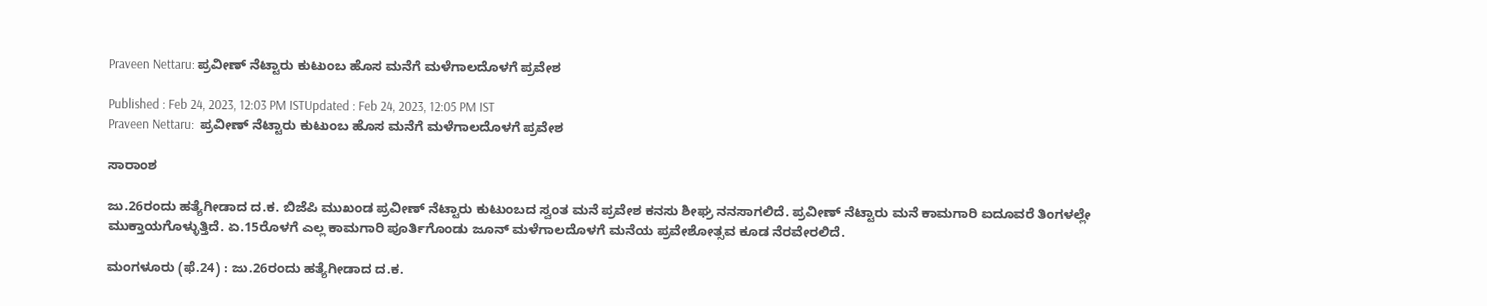Praveen Nettaru: ಪ್ರವೀಣ್ ನೆಟ್ಟಾರು ಕುಟುಂಬ ಹೊಸ ಮನೆಗೆ ಮಳೆಗಾಲದೊಳಗೆ ಪ್ರವೇಶ

Published : Feb 24, 2023, 12:03 PM ISTUpdated : Feb 24, 2023, 12:05 PM IST
Praveen Nettaru:  ಪ್ರವೀಣ್ ನೆಟ್ಟಾರು ಕುಟುಂಬ ಹೊಸ ಮನೆಗೆ ಮಳೆಗಾಲದೊಳಗೆ ಪ್ರವೇಶ

ಸಾರಾಂಶ

ಜು.26ರಂದು ಹತ್ಯೆಗೀಡಾದ ದ.ಕ. ಬಿಜೆಪಿ ಮುಖಂಡ ಪ್ರವೀಣ್‌ ನೆಟ್ಟಾರು ಕುಟುಂಬದ ಸ್ವಂತ ಮನೆ ಪ್ರವೇಶ ಕನಸು ಶೀಘ್ರ ನನಸಾಗಲಿದೆ. ಪ್ರವೀಣ್‌ ನೆಟ್ಟಾರು ಮನೆ ಕಾಮಗಾರಿ ಐದೂವರೆ ತಿಂಗಳಲ್ಲೇ ಮುಕ್ತಾಯಗೊಳ್ಳುತ್ತಿದೆ. ಏ.15ರೊಳಗೆ ಎಲ್ಲ ಕಾಮಗಾರಿ ಪೂರ್ತಿಗೊಂಡು ಜೂನ್‌ ಮಳೆಗಾಲದೊಳಗೆ ಮನೆಯ ಪ್ರವೇಶೋತ್ಸವ ಕೂಡ ನೆರವೇರಲಿದೆ.

ಮಂಗಳೂರು (ಫೆ.24) : ಜು.26ರಂದು ಹತ್ಯೆಗೀಡಾದ ದ.ಕ.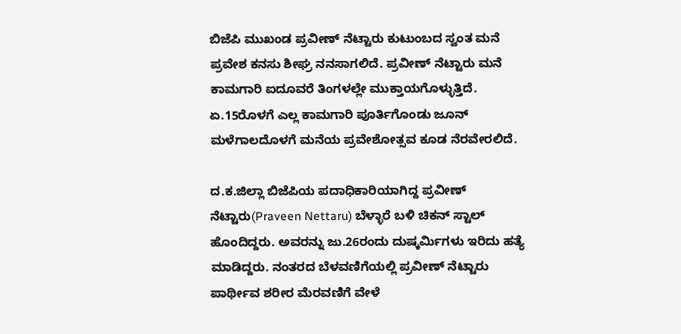ಬಿಜೆಪಿ ಮುಖಂಡ ಪ್ರವೀಣ್‌ ನೆಟ್ಟಾರು ಕುಟುಂಬದ ಸ್ವಂತ ಮನೆ ಪ್ರವೇಶ ಕನಸು ಶೀಘ್ರ ನನಸಾಗಲಿದೆ. ಪ್ರವೀಣ್‌ ನೆಟ್ಟಾರು ಮನೆ ಕಾಮಗಾರಿ ಐದೂವರೆ ತಿಂಗಳಲ್ಲೇ ಮುಕ್ತಾಯಗೊಳ್ಳುತ್ತಿದೆ. ಏ.15ರೊಳಗೆ ಎಲ್ಲ ಕಾಮಗಾರಿ ಪೂರ್ತಿಗೊಂಡು ಜೂನ್‌ ಮಳೆಗಾಲದೊಳಗೆ ಮನೆಯ ಪ್ರವೇಶೋತ್ಸವ ಕೂಡ ನೆರವೇರಲಿದೆ.

ದ.ಕ.ಜಿಲ್ಲಾ ಬಿಜೆಪಿಯ ಪದಾಧಿಕಾರಿಯಾಗಿದ್ದ ಪ್ರವೀಣ್‌ ನೆಟ್ಟಾರು(Praveen Nettaru) ಬೆಳ್ಳಾರೆ ಬಳಿ ಚಿಕನ್‌ ಸ್ಟಾಲ್‌ ಹೊಂದಿದ್ದರು. ಅವರನ್ನು ಜು.26ರಂದು ದುಷ್ಕರ್ಮಿಗಳು ಇರಿದು ಹತ್ಯೆ ಮಾಡಿದ್ದರು. ನಂತರದ ಬೆಳವಣಿಗೆಯಲ್ಲಿ ಪ್ರವೀಣ್‌ ನೆಟ್ಟಾರು ಪಾರ್ಥೀವ ಶರೀರ ಮೆರವಣಿಗೆ ವೇಳೆ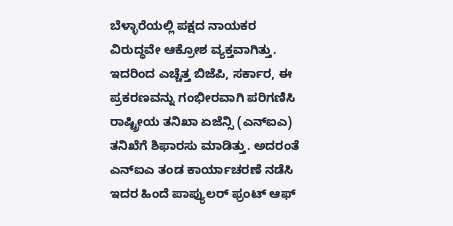ಬೆಳ್ಳಾರೆಯಲ್ಲಿ ಪಕ್ಷದ ನಾಯಕರ ವಿರುದ್ಧವೇ ಆಕ್ರೋಶ ವ್ಯಕ್ತವಾಗಿತ್ತು. ಇದರಿಂದ ಎಚ್ಚೆತ್ತ ಬಿಜೆಪಿ, ಸರ್ಕಾರ, ಈ ಪ್ರಕರಣವನ್ನು ಗಂಭೀರವಾಗಿ ಪರಿಗಣಿಸಿ ರಾಷ್ಟ್ರೀಯ ತನಿಖಾ ಏಜೆನ್ಸಿ (ಎನ್‌ಐಎ) ತನಿಖೆಗೆ ಶಿಫಾರಸು ಮಾಡಿತ್ತು. ಅದರಂತೆ ಎನ್‌ಐಎ ತಂಡ ಕಾರ್ಯಾಚರಣೆ ನಡೆಸಿ ಇದರ ಹಿಂದೆ ಪಾಪ್ಯುಲರ್‌ ಫ್ರಂಟ್‌ ಆಫ್‌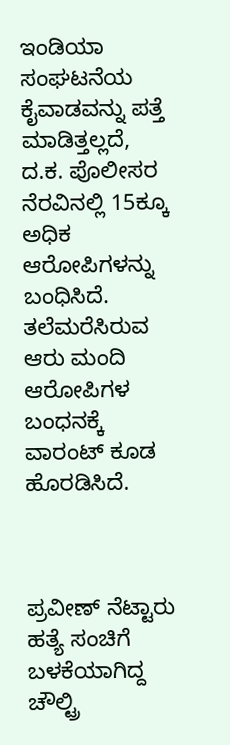ಇಂಡಿಯಾ ಸಂಘಟನೆಯ ಕೈವಾಡವನ್ನು ಪತ್ತೆ ಮಾಡಿತ್ತಲ್ಲದೆ, ದ.ಕ. ಪೊಲೀಸರ ನೆರವಿನಲ್ಲಿ 15ಕ್ಕೂ ಅಧಿಕ ಆರೋಪಿಗಳನ್ನು ಬಂಧಿಸಿದೆ. ತಲೆಮರೆಸಿರುವ ಆರು ಮಂದಿ ಆರೋಪಿಗಳ ಬಂಧನಕ್ಕೆ ವಾರಂಟ್‌ ಕೂಡ ಹೊರಡಿಸಿದೆ.



ಪ್ರವೀಣ್‌ ನೆಟ್ಟಾರು ಹತ್ಯೆ ಸಂಚಿಗೆ ಬಳಕೆಯಾಗಿದ್ದ ಚೌಲ್ಟ್ರಿ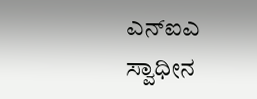ಎನ್‌ಐಎ ಸ್ವಾಧೀನ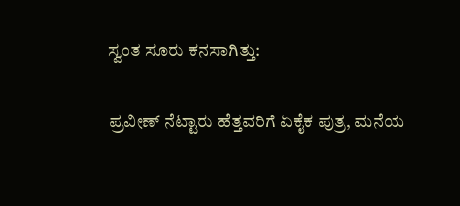ಸ್ವಂತ ಸೂರು ಕನಸಾಗಿತ್ತು:

ಪ್ರವೀಣ್‌ ನೆಟ್ಟಾರು ಹೆತ್ತವರಿಗೆ ಏಕೈಕ ಪುತ್ರ, ಮನೆಯ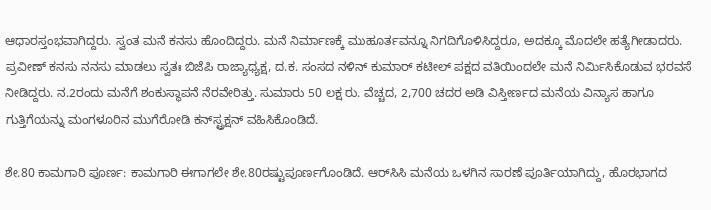ಆಧಾರಸ್ತಂಭವಾಗಿದ್ದರು. ಸ್ವಂತ ಮನೆ ಕನಸು ಹೊಂದಿದ್ದರು. ಮನೆ ನಿರ್ಮಾಣಕ್ಕೆ ಮುಹೂರ್ತವನ್ನೂ ನಿಗದಿಗೊಳಿಸಿದ್ದರೂ, ಅದಕ್ಕೂ ಮೊದಲೇ ಹತ್ಯೆಗೀಡಾದರು. ಪ್ರವೀಣ್‌ ಕನಸು ನನಸು ಮಾಡಲು ಸ್ವತಃ ಬಿಜೆಪಿ ರಾಜ್ಯಾಧ್ಯಕ್ಷ, ದ.ಕ. ಸಂಸದ ನಳಿನ್‌ ಕುಮಾರ್‌ ಕಟೀಲ್‌ ಪಕ್ಷದ ವತಿಯಿಂದಲೇ ಮನೆ ನಿರ್ಮಿಸಿಕೊಡುವ ಭರವಸೆ ನೀಡಿದ್ದರು. ನ.2ರಂದು ಮನೆಗೆ ಶಂಕುಸ್ಥಾಪನೆ ನೆರವೇರಿತ್ತು. ಸುಮಾರು 50 ಲಕ್ಷ ರು. ವೆಚ್ಚದ, 2,700 ಚದರ ಅಡಿ ವಿಸ್ತೀರ್ಣದ ಮನೆಯ ವಿನ್ಯಾಸ ಹಾಗೂ ಗುತ್ತಿಗೆಯನ್ನು ಮಂಗಳೂರಿನ ಮುಗೆರೋಡಿ ಕನ್‌ಸ್ಟ್ರಕ್ಷನ್‌ ವಹಿಸಿಕೊಂಡಿದೆ.

ಶೇ.80 ಕಾಮಗಾರಿ ಪೂರ್ಣ: ಕಾಮಗಾರಿ ಈಗಾಗಲೇ ಶೇ.80ರಷ್ಟುಪೂರ್ಣಗೊಂಡಿದೆ. ಆರ್‌ಸಿಸಿ ಮನೆಯ ಒಳಗಿನ ಸಾರಣೆ ಪೂರ್ತಿಯಾಗಿದ್ದು, ಹೊರಭಾಗದ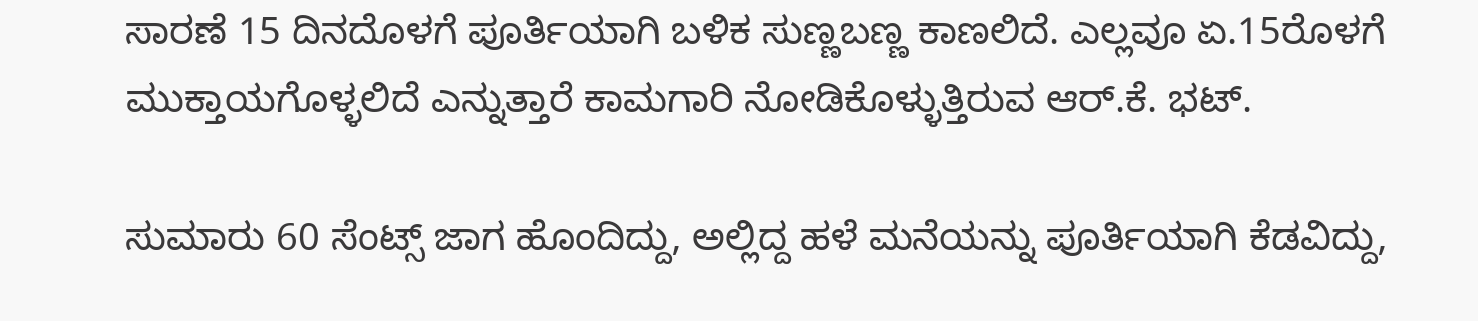ಸಾರಣೆ 15 ದಿನದೊಳಗೆ ಪೂರ್ತಿಯಾಗಿ ಬಳಿಕ ಸುಣ್ಣಬಣ್ಣ ಕಾಣಲಿದೆ. ಎಲ್ಲವೂ ಏ.15ರೊಳಗೆ ಮುಕ್ತಾಯಗೊಳ್ಳಲಿದೆ ಎನ್ನುತ್ತಾರೆ ಕಾಮಗಾರಿ ನೋಡಿಕೊಳ್ಳುತ್ತಿರುವ ಆರ್‌.ಕೆ. ಭಟ್‌.

ಸುಮಾರು 60 ಸೆಂಟ್ಸ್‌ ಜಾಗ ಹೊಂದಿದ್ದು, ಅಲ್ಲಿದ್ದ ಹಳೆ ಮನೆಯನ್ನು ಪೂರ್ತಿಯಾಗಿ ಕೆಡವಿದ್ದು,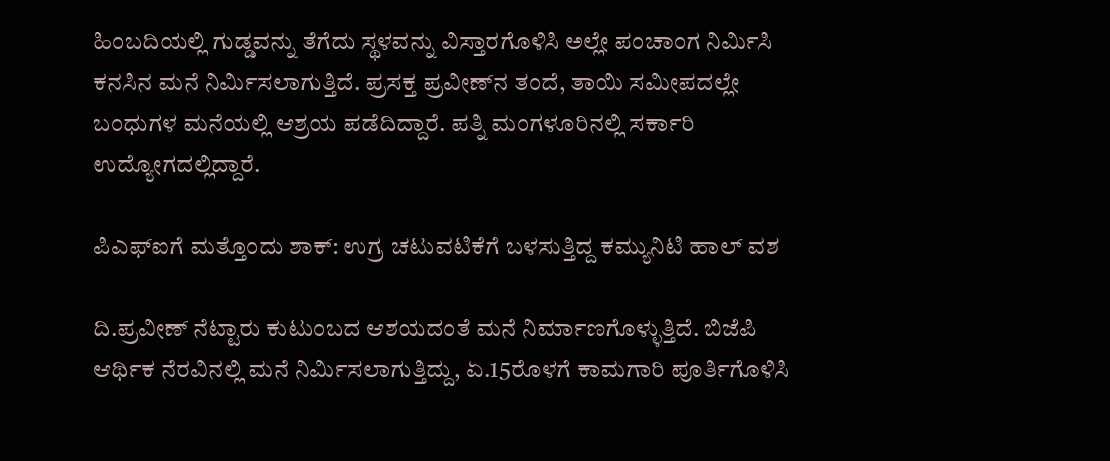ಹಿಂಬದಿಯಲ್ಲಿ ಗುಡ್ಡವನ್ನು ತೆಗೆದು ಸ್ಥಳವನ್ನು ವಿಸ್ತಾರಗೊಳಿಸಿ ಅಲ್ಲೇ ಪಂಚಾಂಗ ನಿರ್ಮಿಸಿ ಕನಸಿನ ಮನೆ ನಿರ್ಮಿಸಲಾಗುತ್ತಿದೆ. ಪ್ರಸಕ್ತ ಪ್ರವೀಣ್‌ನ ತಂದೆ, ತಾಯಿ ಸಮೀಪದಲ್ಲೇ ಬಂಧುಗಳ ಮನೆಯಲ್ಲಿ ಆಶ್ರಯ ಪಡೆದಿದ್ದಾರೆ. ಪತ್ನಿ ಮಂಗಳೂರಿನಲ್ಲಿ ಸರ್ಕಾರಿ ಉದ್ಯೋಗದಲ್ಲಿದ್ದಾರೆ.

ಪಿಎಫ್‌ಐಗೆ ಮತ್ತೊಂದು ಶಾಕ್‌: ಉಗ್ರ ಚಟುವಟಿಕೆಗೆ ಬಳಸುತ್ತಿದ್ದ ಕಮ್ಯುನಿಟಿ ಹಾಲ್‌ ವಶ

ದಿ.ಪ್ರವೀಣ್‌ ನೆಟ್ಟಾರು ಕುಟುಂಬದ ಆಶಯದಂತೆ ಮನೆ ನಿರ್ಮಾಣಗೊಳ್ಳುತ್ತಿದೆ. ಬಿಜೆಪಿ ಆರ್ಥಿಕ ನೆರವಿನಲ್ಲಿ ಮನೆ ನಿರ್ಮಿಸಲಾಗುತ್ತಿದ್ದು, ಏ.15ರೊಳಗೆ ಕಾಮಗಾರಿ ಪೂರ್ತಿಗೊಳಿಸಿ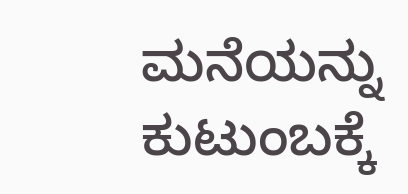ಮನೆಯನ್ನು ಕುಟುಂಬಕ್ಕೆ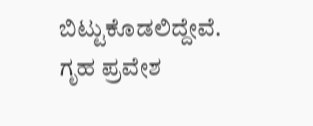ಬಿಟ್ಟುಕೊಡಲಿದ್ದೇವೆ. ಗೃಹ ಪ್ರವೇಶ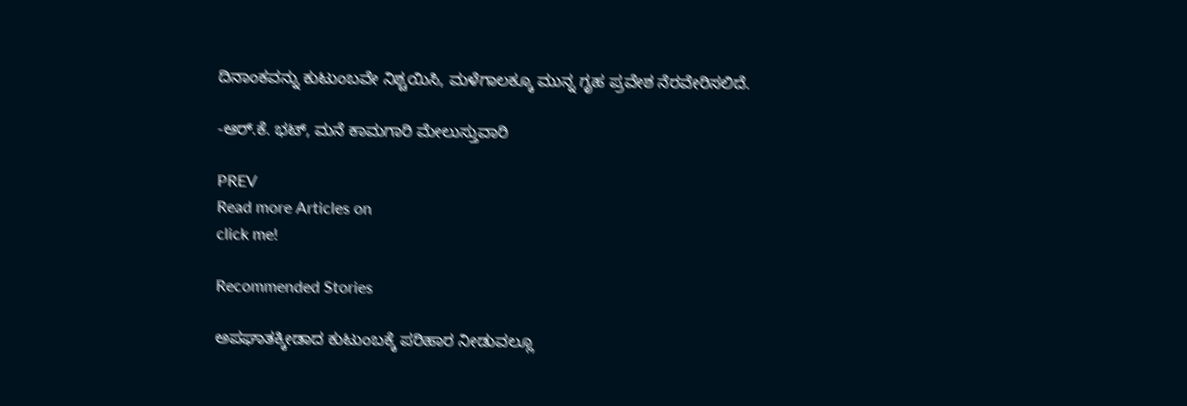ದಿನಾಂಕವನ್ನು ಕುಟುಂಬವೇ ನಿಶ್ಚಯಿಸಿ, ಮಳೆಗಾಲಕ್ಕೂ ಮುನ್ನ ಗೃಹ ಪ್ರವೇಶ ನೆರವೇರಿಸಲಿದೆ.

-ಆರ್‌.ಕೆ. ಭಟ್‌, ಮನೆ ಕಾಮಗಾರಿ ಮೇಲುಸ್ತುವಾರಿ

PREV
Read more Articles on
click me!

Recommended Stories

ಅಪಘಾತಕ್ಕೀಡಾದ ಕುಟುಂಬಕ್ಕೆ ಪರಿಹಾರ ನೀಡುವಲ್ಲೂ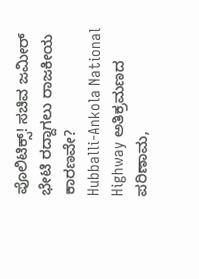ಪೊಲಿಟಿಕ್ಸ್! ಸಚಿವ ಜಮೀರ್ ಭೇಟಿ ರದ್ದಾಗಲು ರಾಜಕೀಯ ಕಾರಣವೇ?
Hubballi-Ankola National Highway ಅತಿಕ್ರಮಣದ ಪರಿಣಾಮ,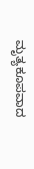ಮೃತ್ಯಕೂಪವಾದ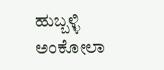ಹುಬ್ಬಳ್ಳಿ ಅಂಕೋಲಾ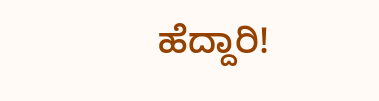ಹೆದ್ದಾರಿ!